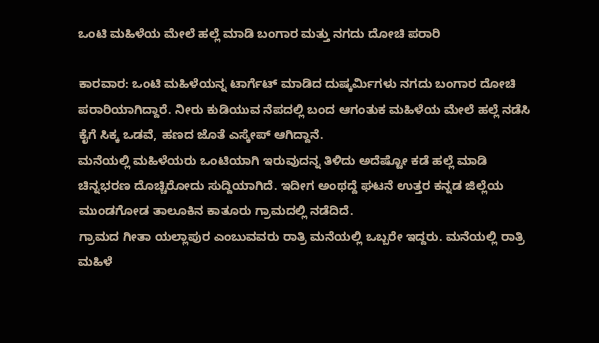ಒಂಟಿ ಮಹಿಳೆಯ ಮೇಲೆ ಹಲ್ಲೆ ಮಾಡಿ ಬಂಗಾರ ಮತ್ತು ನಗದು ದೋಚಿ ಪರಾರಿ

ಕಾರವಾರ: ಒಂಟಿ ಮಹಿಳೆಯನ್ನ ಟಾರ್ಗೆಟ್ ಮಾಡಿದ ದುಷ್ಕರ್ಮಿಗಳು ನಗದು ಬಂಗಾರ ದೋಚಿ ಪರಾರಿಯಾಗಿದ್ದಾರೆ. ನೀರು ಕುಡಿಯುವ ನೆಪದಲ್ಲಿ ಬಂದ ಆಗಂತುಕ ಮಹಿಳೆಯ ಮೇಲೆ ಹಲ್ಲೆ ನಡೆಸಿ ಕೈಗೆ ಸಿಕ್ಕ ಒಡವೆ, ಹಣದ ಜೊತೆ ಎಸ್ಕೇಪ್ ಆಗಿದ್ದಾನೆ.
ಮನೆಯಲ್ಲಿ ಮಹಿಳೆಯರು ಒಂಟಿಯಾಗಿ ಇರುವುದನ್ನ ತಿಳಿದು ಅದೆಷ್ಟೋ ಕಡೆ ಹಲ್ಲೆ ಮಾಡಿ ಚಿನ್ನಭರಣ ದೊಚ್ಚಿರೋದು ಸುದ್ದಿಯಾಗಿದೆ. ಇದೀಗ ಅಂಥದ್ದೆ ಘಟನೆ ಉತ್ತರ ಕನ್ನಡ ಜಿಲ್ಲೆಯ ಮುಂಡಗೋಡ ತಾಲೂಕಿನ ಕಾತೂರು ಗ್ರಾಮದಲ್ಲಿ ನಡೆದಿದೆ.
ಗ್ರಾಮದ ಗೀತಾ ಯಲ್ಲಾಪುರ ಎಂಬುವವರು ರಾತ್ರಿ ಮನೆಯಲ್ಲಿ ಒಬ್ಬರೇ ಇದ್ದರು. ಮನೆಯಲ್ಲಿ ರಾತ್ರಿ ಮಹಿಳೆ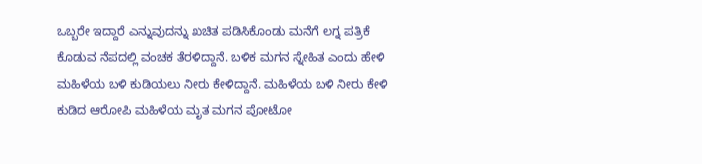ಒಬ್ಬರೇ ಇದ್ದಾರೆ ಎನ್ನುವುದನ್ನು ಖಚಿತ ಪಡಿಸಿಕೊಂಡು ಮನೆಗೆ ಲಗ್ನ ಪತ್ರಿಕೆ ಕೊಡುವ ನೆಪದಲ್ಲಿ ವಂಚಕ ತೆರಳಿದ್ದಾನೆ. ಬಳಿಕ ಮಗನ ಸ್ನೇಹಿತ ಎಂದು ಹೇಳಿ ಮಹಿಳೆಯ ಬಳಿ ಕುಡಿಯಲು ನೀರು ಕೇಳಿದ್ದಾನೆ. ಮಹಿಳೆಯ ಬಳಿ ನೀರು ಕೇಳಿ ಕುಡಿದ ಆರೋಪಿ ಮಹಿಳೆಯ ಮೃತ ಮಗನ ಪೋಟೋ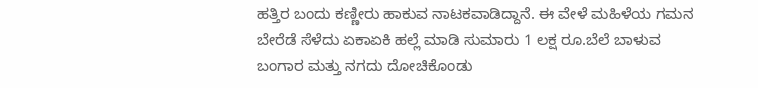ಹತ್ತಿರ ಬಂದು ಕಣ್ಣೀರು ಹಾಕುವ ನಾಟಕವಾಡಿದ್ದಾನೆ. ಈ ವೇಳೆ ಮಹಿಳೆಯ ಗಮನ ಬೇರೆಡೆ ಸೆಳೆದು ಏಕಾಏಕಿ ಹಲ್ಲೆ ಮಾಡಿ ಸುಮಾರು 1 ಲಕ್ಷ ರೂ.ಬೆಲೆ ಬಾಳುವ ಬಂಗಾರ ಮತ್ತು ನಗದು ದೋಚಿಕೊಂಡು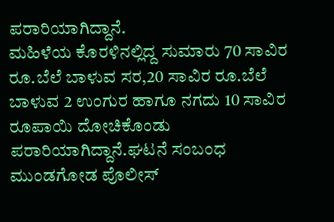ಪರಾರಿಯಾಗಿದ್ದಾನೆ.
ಮಹಿಳೆಯ ಕೊರಳಿನಲ್ಲಿದ್ದ ಸುಮಾರು 70 ಸಾವಿರ ರೂ.ಬೆಲೆ ಬಾಳುವ ಸರ,20 ಸಾವಿರ ರೂ.ಬೆಲೆ ಬಾಳುವ 2 ಉಂಗುರ ಹಾಗೂ ನಗದು 10 ಸಾವಿರ ರೂಪಾಯಿ ದೋಚಿಕೊಂಡು ಪರಾರಿಯಾಗಿದ್ದಾನೆ.ಘಟನೆ ಸಂಬಂಧ ಮುಂಡಗೋಡ ಪೊಲೀಸ್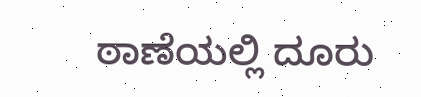ಠಾಣೆಯಲ್ಲಿ ದೂರು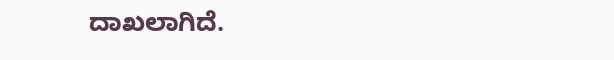ದಾಖಲಾಗಿದೆ.